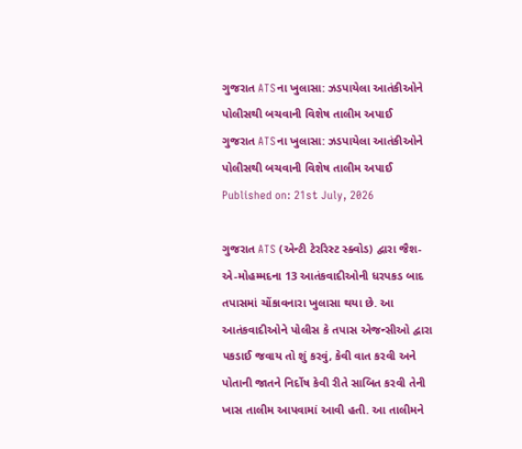ગુજરાત ATSના ખુલાસા: ઝડપાયેલા આતંકીઓને પોલીસથી બચવાની વિશેષ તાલીમ અપાઈ
ગુજરાત ATSના ખુલાસા: ઝડપાયેલા આતંકીઓને પોલીસથી બચવાની વિશેષ તાલીમ અપાઈ
Published on: 21st July, 2026

ગુજરાત ATS (એન્ટી ટેરરિસ્ટ સ્ક્વોડ) દ્વારા જૈશ-એ-મોહમ્મદના 13 આતંકવાદીઓની ધરપકડ બાદ તપાસમાં ચોંકાવનારા ખુલાસા થયા છે. આ આતંકવાદીઓને પોલીસ કે તપાસ એજન્સીઓ દ્વારા પકડાઈ જવાય તો શું કરવું, કેવી વાત કરવી અને પોતાની જાતને નિર્દોષ કેવી રીતે સાબિત કરવી તેની ખાસ તાલીમ આપવામાં આવી હતી. આ તાલીમને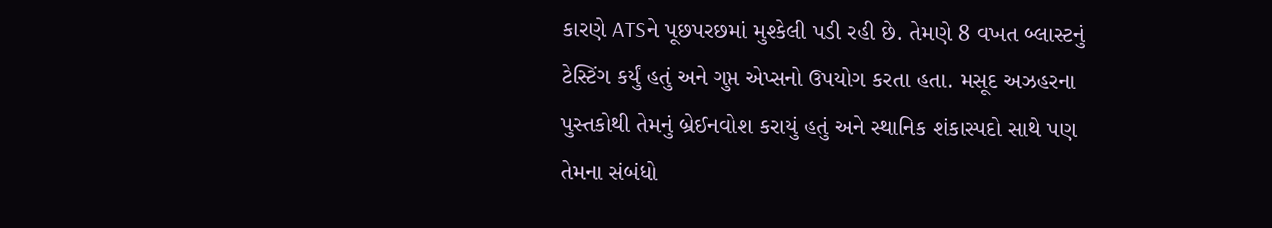કારણે ATSને પૂછપરછમાં મુશ્કેલી પડી રહી છે. તેમણે 8 વખત બ્લાસ્ટનું ટેસ્ટિંગ કર્યું હતું અને ગુપ્ત એપ્સનો ઉપયોગ કરતા હતા. મસૂદ અઝહરના પુસ્તકોથી તેમનું બ્રેઈનવોશ કરાયું હતું અને સ્થાનિક શંકાસ્પદો સાથે પણ તેમના સંબંધો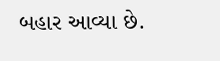બહાર આવ્યા છે.